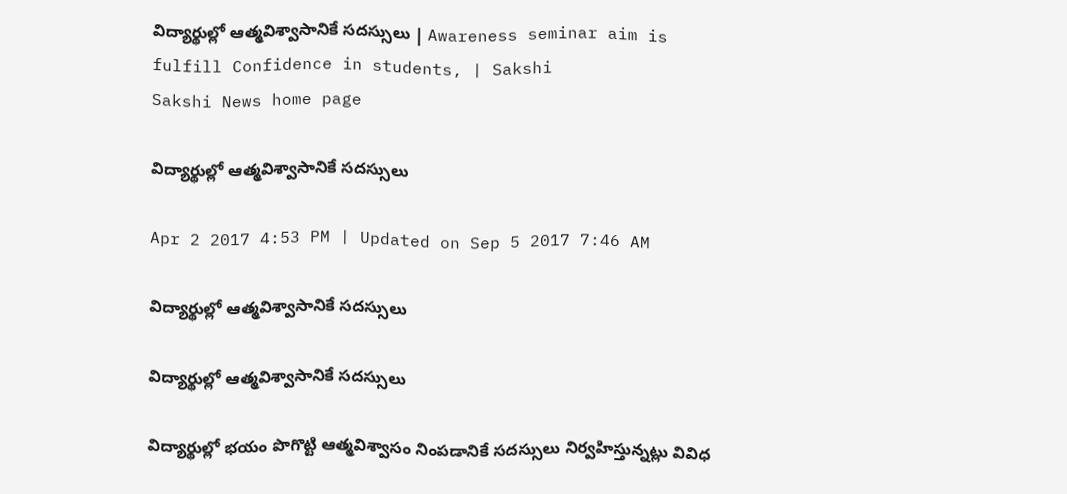విద్యార్థుల్లో ఆత్మవిశ్వాసానికే సదస్సులు | Awareness seminar aim is fulfill Confidence in students, | Sakshi
Sakshi News home page

విద్యార్థుల్లో ఆత్మవిశ్వాసానికే సదస్సులు

Apr 2 2017 4:53 PM | Updated on Sep 5 2017 7:46 AM

విద్యార్థుల్లో ఆత్మవిశ్వాసానికే సదస్సులు

విద్యార్థుల్లో ఆత్మవిశ్వాసానికే సదస్సులు

విద్యార్థుల్లో భయం పొగొట్టి ఆత్మవిశ్వాసం నింపడానికే సదస్సులు నిర్వహిస్తున్నట్లు వివిధ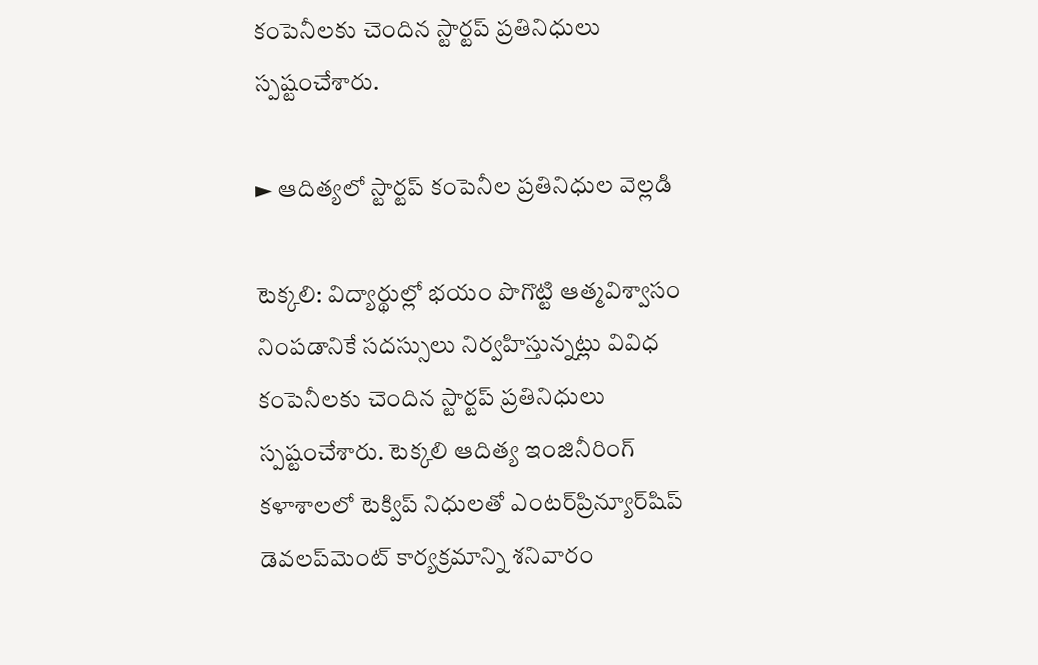కంపెనీలకు చెందిన స్టార్టప్‌ ప్రతినిధులు స్పష్టంచేశారు.

► ఆదిత్యలో స్టార్టప్‌ కంపెనీల ప్రతినిధుల వెల్లడి

టెక్కలి: విద్యార్థుల్లో భయం పొగొట్టి ఆత్మవిశ్వాసం నింపడానికే సదస్సులు నిర్వహిస్తున్నట్లు వివిధ కంపెనీలకు చెందిన స్టార్టప్‌ ప్రతినిధులు స్పష్టంచేశారు. టెక్కలి ఆదిత్య ఇంజినీరింగ్‌ కళాశాలలో టెక్విప్‌ నిధులతో ఎంటర్‌ప్రిన్యూర్‌షిప్‌ డెవలప్‌మెంట్‌ కార్యక్రమాన్ని శనివారం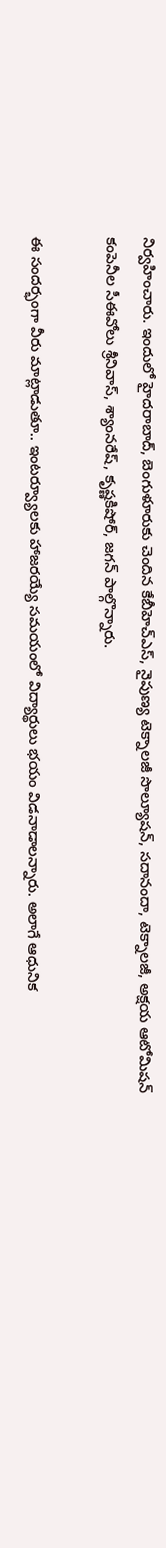నిర్వహించారు. ఇందులో హైదరాబాద్, బెంగుళూరుకు చెందిన కేబీహెచ్‌ఎస్, నైపుణ్య టెక్నాలజీ సొల్యూషన్, సదానందా, టెక్నాలజీ, అక్షయ ఆటోమిషన్‌ కంపెనీల సీఈవోలు శ్రీనివాస్, శ్యాంనరేష్, కృష్ణకిషోర్, జగన్‌ పాల్గొన్నారు.

ఈ సందర్భంగా వీరు మాట్లాడుతూ.. ఇంటర్వ్యూలకు హాజరయ్యే సమయంలో విద్యార్థులు భయం విడనాడాలన్నారు. అలాగే ఆధునిక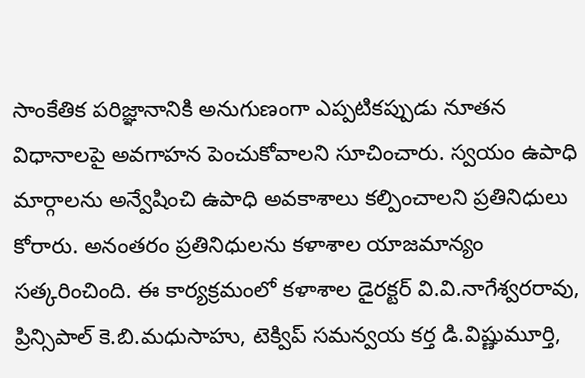సాంకేతిక పరిజ్ఞానానికి అనుగుణంగా ఎప్పటికప్పుడు నూతన విధానాలపై అవగాహన పెంచుకోవాలని సూచించారు. స్వయం ఉపాధి మార్గాలను అన్వేషించి ఉపాధి అవకాశాలు కల్పించాలని ప్రతినిధులు కోరారు. అనంతరం ప్రతినిధులను కళాశాల యాజమాన్యం సత్కరించింది. ఈ కార్యక్రమంలో కళాశాల డైరక్టర్‌ వి.వి.నాగేశ్వరరావు, ప్రిన్సిపాల్‌ కె.బి.మధుసాహు, టెక్విప్‌ సమన్వయ కర్త డి.విష్ణుమూర్తి,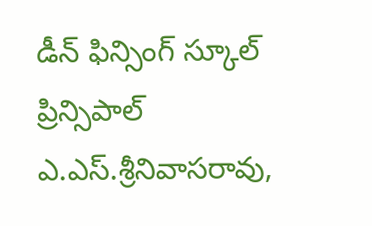డీన్‌ ఫిన్సింగ్‌ స్కూల్‌ ప్రిన్సిపాల్‌ ఎ.ఎస్‌.శ్రీనివాసరావు,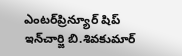ఎంటర్‌ప్రిన్యూర్‌ షిప్‌ ఇన్‌చార్జి బి.శివకుమార్‌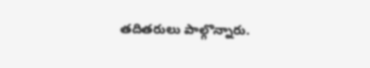తదితరులు పాల్గొన్నారు.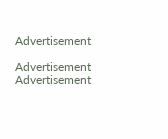Advertisement

Advertisement
Advertisement